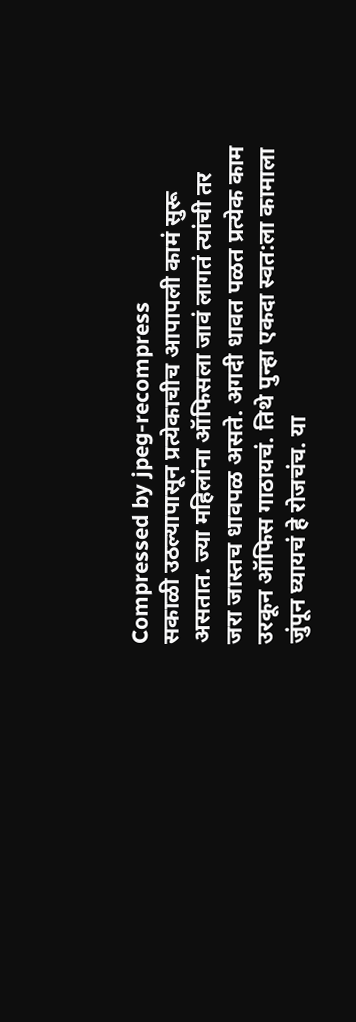Compressed by jpeg-recompress
सकाळी उठल्यापासून प्रत्येकाचीच आपापली कामं सुरू असतात. ज्या महिलांना ऑफिसला जावं लागतं त्यांची तर जरा जास्तच धावपळ असते. अगदी धावत पळत प्रत्येक काम उरकून ऑफिस गाठायचं. तिथे पुन्हा एकदा स्वत:ला कामाला जुंपून घ्यायचं हे रोजचंच. या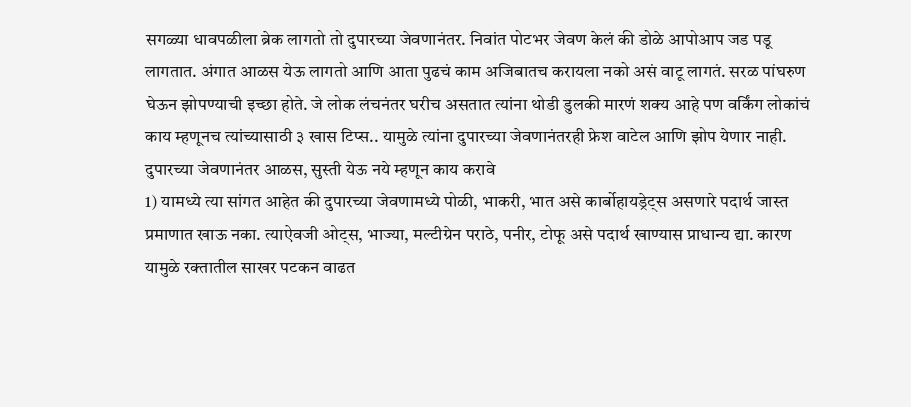सगळ्या धावपळीला ब्रेक लागतो तो दुपारच्या जेवणानंतर. निवांत पोटभर जेवण केलं की डोळे आपोआप जड पडू लागतात. अंगात आळस येऊ लागतो आणि आता पुढचं काम अजिबातच करायला नको असं वाटू लागतं. सरळ पांघरुण घेऊन झोपण्याची इच्छा होते. जे लोक लंचनंतर घरीच असतात त्यांना थोडी डुलकी मारणं शक्य आहे पण वर्किंग लोकांचं काय म्हणूनच त्यांच्यासाठी ३ खास टिप्स.. यामुळे त्यांना दुपारच्या जेवणानंतरही फ्रेश वाटेल आणि झोप येणार नाही.
दुपारच्या जेवणानंतर आळस, सुस्ती येऊ नये म्हणून काय करावे
1) यामध्ये त्या सांगत आहेत की दुपारच्या जेवणामध्ये पोळी, भाकरी, भात असे कार्बोहायड्रेट्स असणारे पदार्थ जास्त प्रमाणात खाऊ नका. त्याऐवजी ओट्स, भाज्या, मल्टीग्रेन पराठे, पनीर, टोफू असे पदार्थ खाण्यास प्राधान्य द्या. कारण यामुळे रक्तातील साखर पटकन वाढत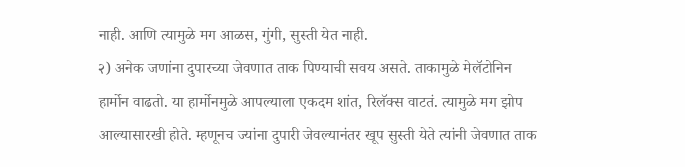नाही. आणि त्यामुळे मग आळस, गुंगी, सुस्ती येत नाही.
२) अनेक जणांना दुपारच्या जेवणात ताक पिण्याची सवय असते. ताकामुळे मेलॅटोनिन हार्मोन वाढतो. या हार्मोनमुळे आपल्याला एकदम शांत, रिलॅक्स वाटतं. त्यामुळे मग झोप आल्यासारखी होते. म्हणूनच ज्यांना दुपारी जेवल्यानंतर खूप सुस्ती येते त्यांनी जेवणात ताक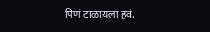पिणं टाळायला हवं.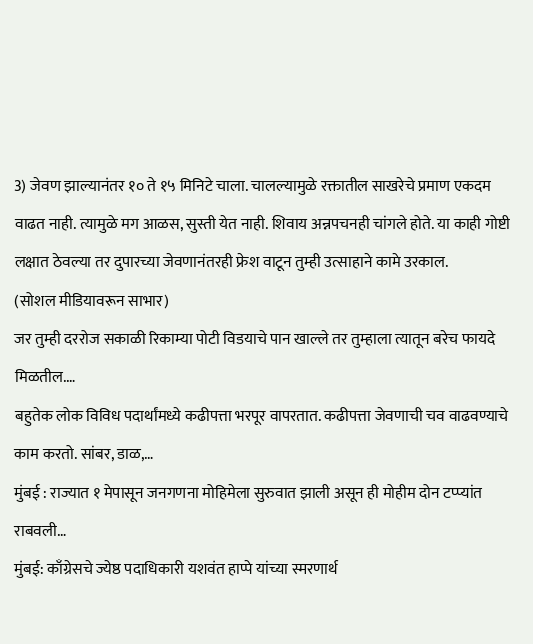3) जेवण झाल्यानंतर १० ते १५ मिनिटे चाला. चालल्यामुळे रक्तातील साखरेचे प्रमाण एकदम वाढत नाही. त्यामुळे मग आळस, सुस्ती येत नाही. शिवाय अन्नपचनही चांगले होते. या काही गोष्टी लक्षात ठेवल्या तर दुपारच्या जेवणानंतरही फ्रेश वाटून तुम्ही उत्साहाने कामे उरकाल.
(सोशल मीडियावरून साभार)
जर तुम्ही दररोज सकाळी रिकाम्या पोटी विडयाचे पान खाल्ले तर तुम्हाला त्यातून बरेच फायदे मिळतील.…
बहुतेक लोक विविध पदार्थांमध्ये कढीपत्ता भरपूर वापरतात. कढीपत्ता जेवणाची चव वाढवण्याचे काम करतो. सांबर, डाळ,…
मुंबई : राज्यात १ मेपासून जनगणना मोहिमेला सुरुवात झाली असून ही मोहीम दोन टप्प्यांत राबवली…
मुंबई: काँग्रेसचे ज्येष्ठ पदाधिकारी यशवंत हाप्पे यांच्या स्मरणार्थ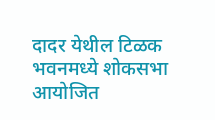दादर येथील टिळक भवनमध्ये शोकसभा आयोजित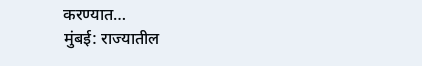करण्यात…
मुंबई: राज्यातील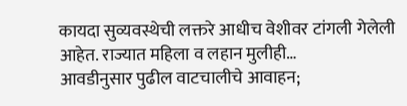कायदा सुव्यवस्थेची लक्तरे आधीच वेशीवर टांगली गेलेली आहेत. राज्यात महिला व लहान मुलीही…
आवडीनुसार पुढील वाटचालीचे आवाहन;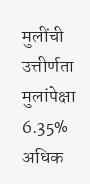मुलींची उत्तीर्णता मुलांपेक्षा 6.35% अधिक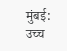मुंबई: उच्च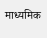माध्यमिक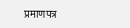प्रमाणपत्र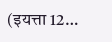(इयत्ता 12…